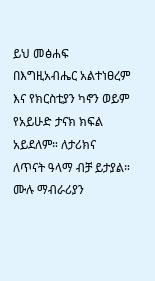ይህ መፅሐፍ በእግዚአብሔር አልተነፀረም እና የክርስቲያን ካኖን ወይም የአይሁድ ታናክ ክፍል አይደለም። ለታሪክና ለጥናት ዓላማ ብቻ ይታያል። ሙሉ ማብራሪያን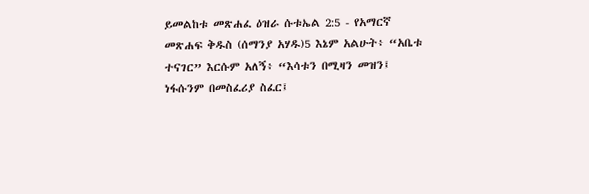ይመልከቱ መጽሐፈ ዕዝራ ሱቱኤል 2:5 - የአማርኛ መጽሐፍ ቅዱስ (ሰማንያ አሃዱ)5 እኔም አልሁት፥ “አቤቱ ተናገር” እርሱም አለኝ፥ “እሳቱን በሚዛን መዝን፤ ነፋሱንም በመስፈሪያ ስፈር፤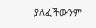ያለፈችውንም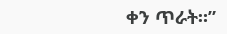ቀን ጥራት።”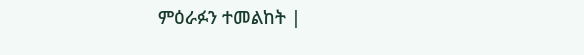ምዕራፉን ተመልከት |